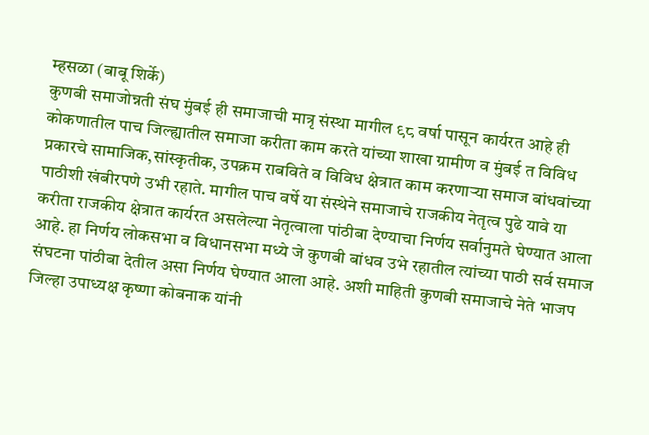म्हसळा (बाबू शिर्के)
कुणबी समाजोन्नती संघ मुंबई ही समाजाची मात्रृ संस्था मागील ९८ वर्षा पासून कार्यरत आहे ही कोकणातील पाच जिल्ह्यातील समाजा करीता काम करते यांच्या शाखा ग्रामीण व मुंबई त विविध प्रकारचे सामाजिक,सांस्कृतीक, उपक्रम राबविते व विविध क्षेत्रात काम करणाऱ्या समाज बांधवांच्या पाठीशी खंबीरपणे उभी रहाते. मागील पाच वर्षे या संस्थेने समाजाचे राजकीय नेतृत्व पुढे यावे या करीता राजकीय क्षेत्रात कार्यरत असलेल्या नेतृत्वाला पांठीबा देण्याचा निर्णय सर्वानुमते घेण्यात आला आहे. हा निर्णय लोकसभा व विधानसभा मध्ये जे कुणबी बांधव उभे रहातील त्यांच्या पाठी सर्व समाज संघटना पांठीबा देतील असा निर्णय घेण्यात आला आहे. अशी माहिती कुणबी समाजाचे नेते भाजप जिल्हा उपाध्यक्ष कृष्णा कोबनाक यांनी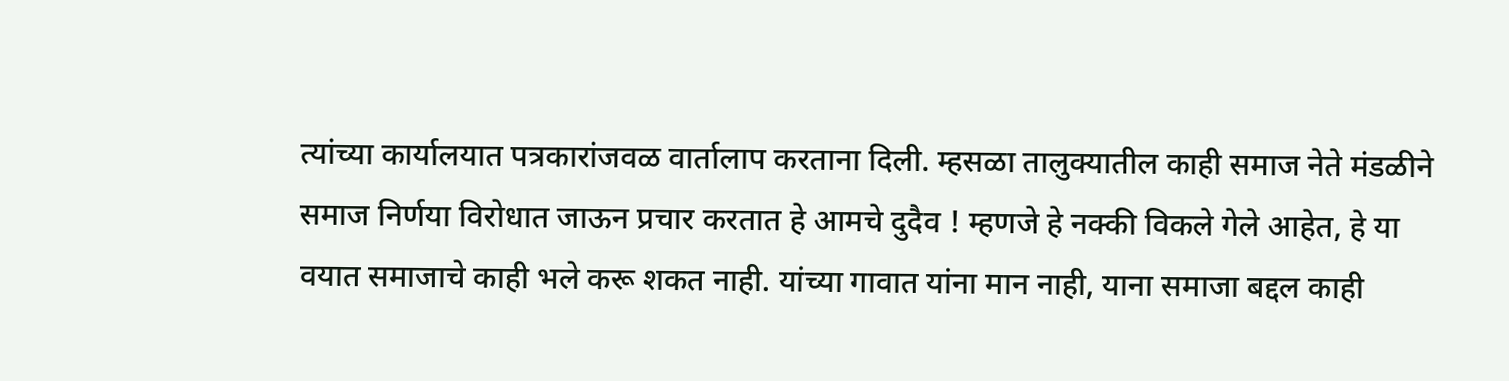त्यांच्या कार्यालयात पत्रकारांजवळ वार्तालाप करताना दिली. म्हसळा तालुक्यातील काही समाज नेते मंडळीने समाज निर्णया विरोधात जाऊन प्रचार करतात हे आमचे दुदैव ! म्हणजे हे नक्की विकले गेले आहेत, हे या वयात समाजाचे काही भले करू शकत नाही. यांच्या गावात यांना मान नाही, याना समाजा बद्दल काही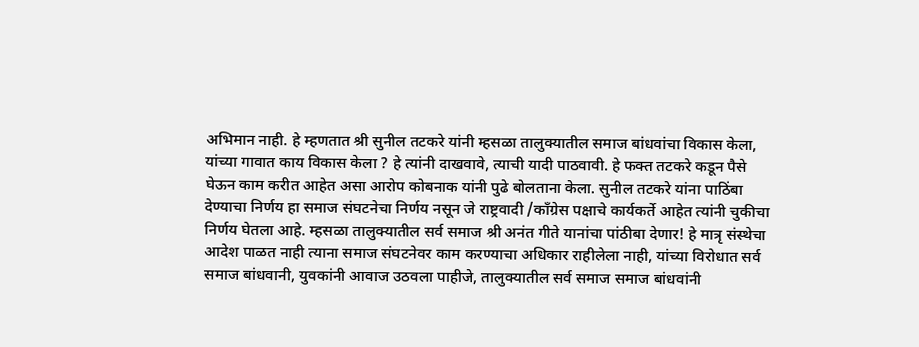अभिमान नाही. हे म्हणतात श्री सुनील तटकरे यांनी म्हसळा तालुक्यातील समाज बांधवांचा विकास केला, यांच्या गावात काय विकास केला ? हे त्यांनी दाखवावे, त्याची यादी पाठवावी. हे फक्त तटकरे कडून पैसे घेऊन काम करीत आहेत असा आरोप कोबनाक यांनी पुढे बोलताना केला. सुनील तटकरे यांना पाठिंबा देण्याचा निर्णय हा समाज संघटनेचा निर्णय नसून जे राष्ट्रवादी /काँग्रेस पक्षाचे कार्यकर्ते आहेत त्यांनी चुकीचा निर्णय घेतला आहे. म्हसळा तालुक्यातील सर्व समाज श्री अनंत गीते यानांचा पांठीबा देणार! हे मात्रृ संस्थेचा आदेश पाळत नाही त्याना समाज संघटनेवर काम करण्याचा अधिकार राहीलेला नाही, यांच्या विरोधात सर्व समाज बांधवानी, युवकांनी आवाज उठवला पाहीजे, तालुक्यातील सर्व समाज समाज बांधवांनी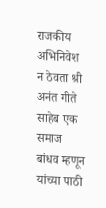राजकीय अभिनिवेश न ठेवता श्री अनंत गीते साहेब एक समाज बांधव म्हणून यांच्या पाठी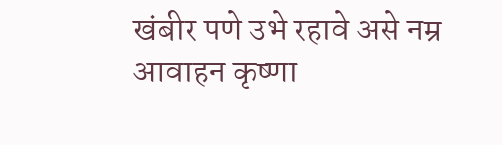खंबीर पणे उभे रहावे असे नम्र आवाहन कृष्णा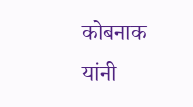कोबनाक यांनी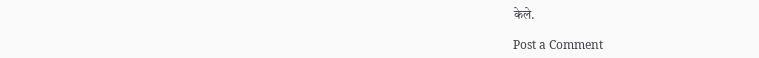केले.

Post a Comment